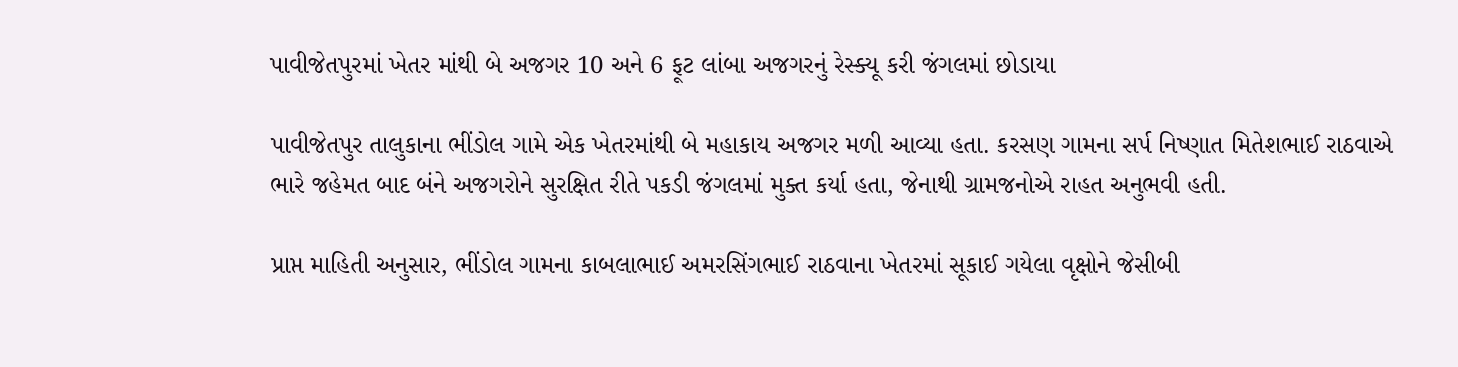પાવીજેતપુરમાં ખેતર માંથી બે અજગર 10 અને 6 ફૂટ લાંબા અજગરનું રેસ્ક્યૂ કરી જંગલમાં છોડાયા

પાવીજેતપુર તાલુકાના ભીંડોલ ગામે એક ખેતરમાંથી બે મહાકાય અજગર મળી આવ્યા હતા. કરસણ ગામના સર્પ નિષ્ણાત મિતેશભાઈ રાઠવાએ ભારે જહેમત બાદ બંને અજગરોને સુરક્ષિત રીતે પકડી જંગલમાં મુક્ત કર્યા હતા, જેનાથી ગ્રામજનોએ રાહત અનુભવી હતી.

પ્રાપ્ત માહિતી અનુસાર, ભીંડોલ ગામના કાબલાભાઈ અમરસિંગભાઈ રાઠવાના ખેતરમાં સૂકાઈ ગયેલા વૃક્ષોને જેસીબી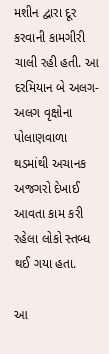મશીન દ્વારા દૂર કરવાની કામગીરી ચાલી રહી હતી. આ દરમિયાન બે અલગ-અલગ વૃક્ષોના પોલાણવાળા થડમાંથી અચાનક અજગરો દેખાઈ આવતા કામ કરી રહેલા લોકો સ્તબ્ધ થઈ ગયા હતા.

આ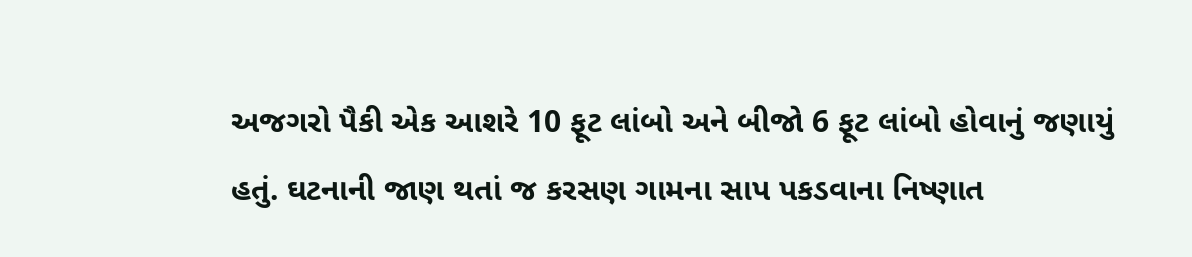અજગરો પૈકી એક આશરે 10 ફૂટ લાંબો અને બીજો 6 ફૂટ લાંબો હોવાનું જણાયું હતું. ઘટનાની જાણ થતાં જ કરસણ ગામના સાપ પકડવાના નિષ્ણાત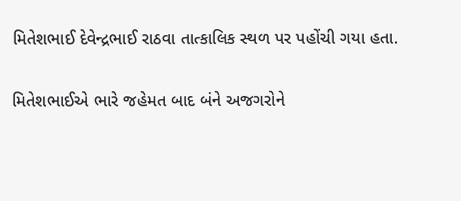મિતેશભાઈ દેવેન્દ્રભાઈ રાઠવા તાત્કાલિક સ્થળ પર પહોંચી ગયા હતા.

મિતેશભાઈએ ભારે જહેમત બાદ બંને અજગરોને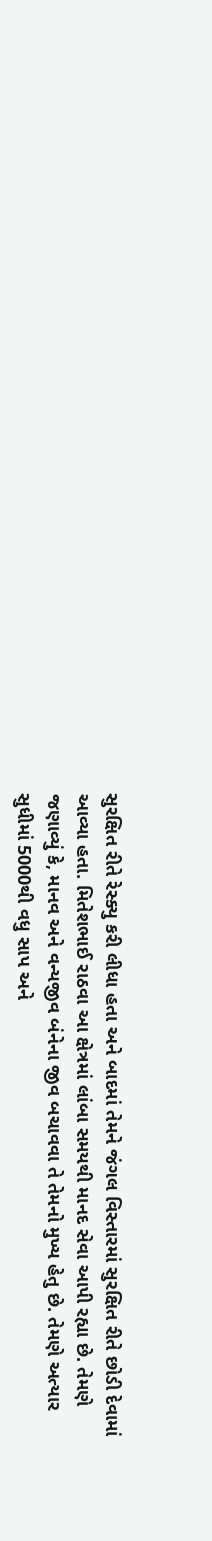સુરક્ષિત રીતે રેસ્ક્યુ કરી લીધા હતા અને બાદમાં તેમને જંગલ વિસ્તારમાં સુરક્ષિત રીતે છોડી દેવામાં આવ્યા હતા. મિતેશભાઈ રાઠવા આ ક્ષેત્રમાં લાંબા સમયથી માનદ સેવા આપી રહ્યા છે. તેમણે જણાવ્યું કે, માનવ અને વન્યજીવ બંનેના જીવ બચાવવા તે તેમનો મુખ્ય હેતુ છે. તેમણે અત્યાર સુધીમાં 5000થી વધુ સાપ અને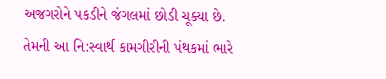અજગરોને પકડીને જંગલમાં છોડી ચૂક્યા છે. તેમની આ નિ:સ્વાર્થ કામગીરીની પંથકમાં ભારે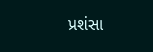પ્રશંસા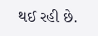થઈ રહી છે.